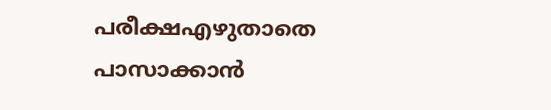പരീക്ഷഎഴുതാതെ പാസാക്കാന്‍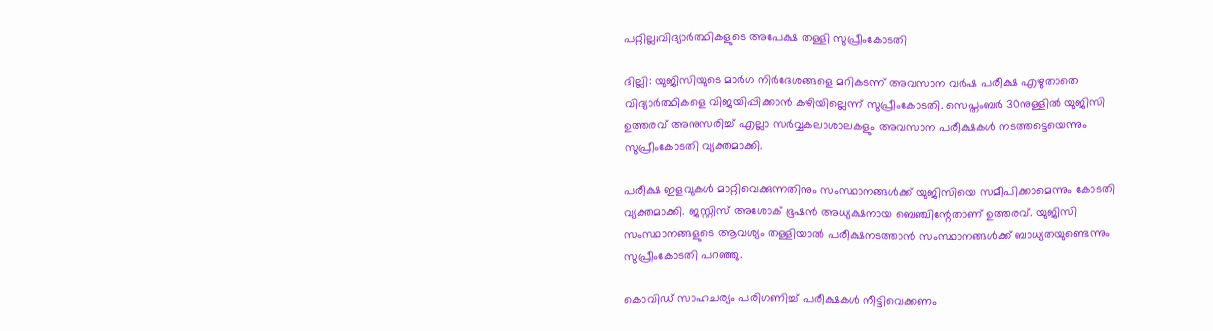പറ്റില്ല;വിദ്യാര്‍ത്ഥികളുടെ അപേക്ഷ തള്ളി സുപ്രീംകോടതി

ദില്ലി: യുജിസിയുടെ മാര്‍ഗ നിര്‍ദേശങ്ങളെ മറികടന്ന് അവസാന വര്‍ഷ പരീക്ഷ എഴുതാതെ വിദ്യാര്‍ത്ഥികളെ വിജയിപ്പിക്കാന്‍ കഴിയില്ലെന്ന് സുപ്രീംകോടതി. സെപ്തംബര്‍ 30നുള്ളില്‍ യുജിസി ഉത്തരവ് അനുസരിച്ച് എല്ലാ സര്‍വ്വകലാശാലകളും അവസാന പരീക്ഷകള്‍ നടത്തട്ടെയെന്നും സുപ്രീംകോടതി വ്യക്തമാക്കി.

പരീക്ഷ ഇളവുകള്‍ മാറ്റിവെക്കുന്നതിനും സംസ്ഥാനങ്ങള്‍ക്ക് യുജിസിയെ സമീപിക്കാമെന്നും കോടതി വ്യക്തമാക്കി. ജസ്റ്റിസ് അശോക് ഭൂഷന്‍ അധ്യക്ഷനായ ബെഞ്ചിന്റേതാണ് ഉത്തരവ്. യുജിസി സംസ്ഥാനങ്ങളുടെ ആവശ്യം തള്ളിയാല്‍ പരീക്ഷനടത്താന്‍ സംസ്ഥാനങ്ങള്‍ക്ക് ബാധ്യതയുണ്ടെന്നും സുപ്രീംകോടതി പറഞ്ഞു.

കൊവിഡ് സാഹചര്യം പരിഗണിച്ച് പരീക്ഷകള്‍ നീട്ടിവെക്കണം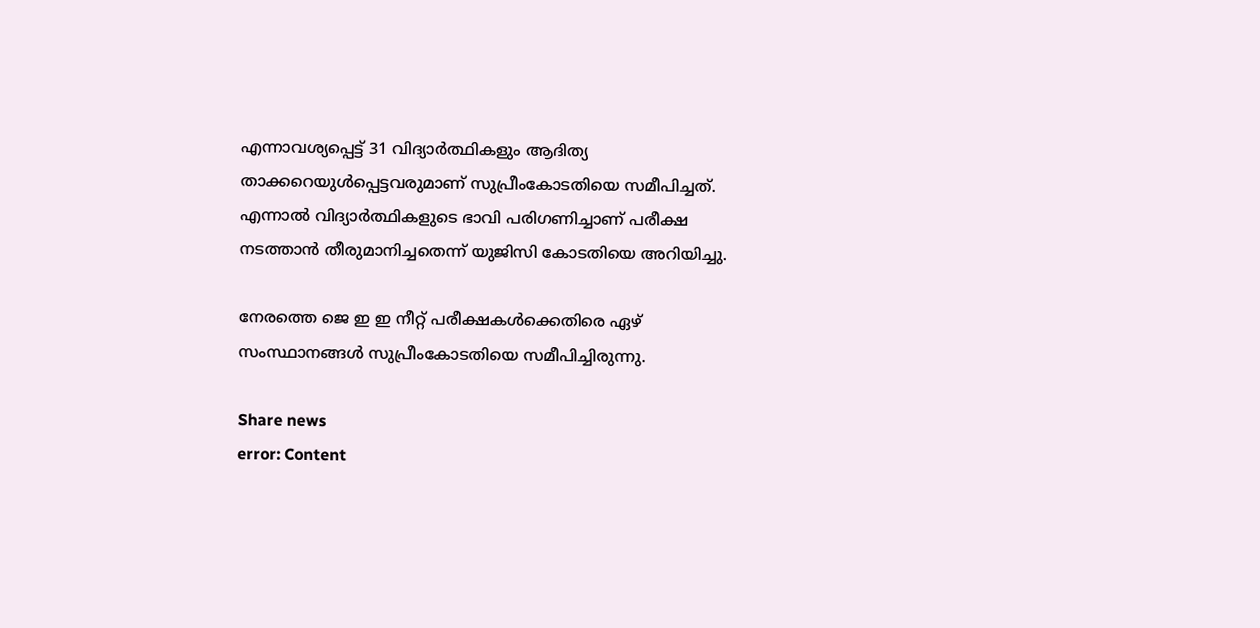എന്നാവശ്യപ്പെട്ട് 31 വിദ്യാര്‍ത്ഥികളും ആദിത്യ താക്കറെയുള്‍പ്പെട്ടവരുമാണ് സുപ്രീംകോടതിയെ സമീപിച്ചത്. എന്നാല്‍ വിദ്യാര്‍ത്ഥികളുടെ ഭാവി പരിഗണിച്ചാണ് പരീക്ഷ നടത്താന്‍ തീരുമാനിച്ചതെന്ന് യുജിസി കോടതിയെ അറിയിച്ചു.

നേരത്തെ ജെ ഇ ഇ നീറ്റ് പരീക്ഷകള്‍ക്കെതിരെ ഏഴ് സംസ്ഥാനങ്ങള്‍ സുപ്രീംകോടതിയെ സമീപിച്ചിരുന്നു.

Share news
error: Content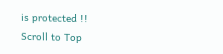is protected !!
Scroll to Top